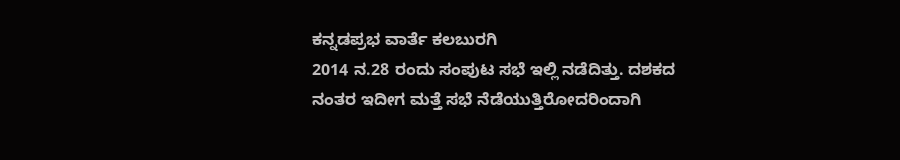ಕನ್ನಡಪ್ರಭ ವಾರ್ತೆ ಕಲಬುರಗಿ
2014 ನ.28 ರಂದು ಸಂಪುಟ ಸಭೆ ಇಲ್ಲಿ ನಡೆದಿತ್ತು. ದಶಕದ ನಂತರ ಇದೀಗ ಮತ್ತೆ ಸಭೆ ನೆಡೆಯುತ್ತಿರೋದರಿಂದಾಗಿ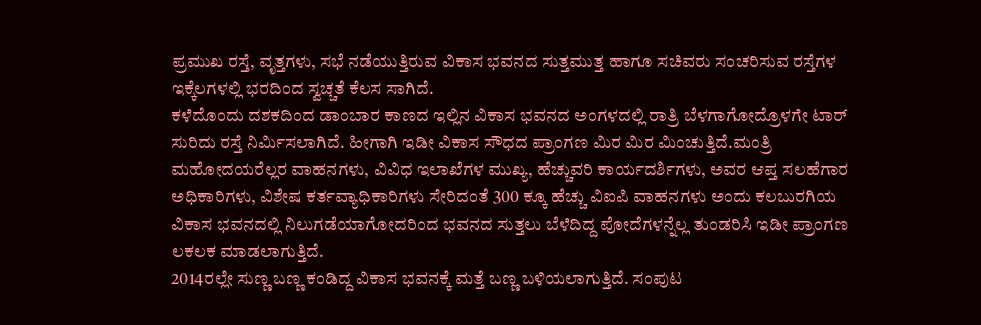ಪ್ರಮುಖ ರಸ್ತೆ, ವೃತ್ತಗಳು, ಸಭೆ ನಡೆಯುತ್ತಿರುವ ವಿಕಾಸ ಭವನದ ಸುತ್ತಮುತ್ತ ಹಾಗೂ ಸಚಿವರು ಸಂಚರಿಸುವ ರಸ್ತೆಗಳ ಇಕ್ಕೆಲಗಳಲ್ಲಿ ಭರದಿಂದ ಸ್ವಚ್ಚತೆ ಕೆಲಸ ಸಾಗಿದೆ.
ಕಳೆದೊಂದು ದಶಕದಿಂದ ಡಾಂಬಾರ ಕಾಣದ ಇಲ್ಲಿನ ವಿಕಾಸ ಭವನದ ಅಂಗಳದಲ್ಲಿ ರಾತ್ರಿ ಬೆಳಗಾಗೋದ್ರೊಳಗೇ ಟಾರ್ ಸುರಿದು ರಸ್ತೆ ನಿರ್ಮಿಸಲಾಗಿದೆ. ಹೀಗಾಗಿ ಇಡೀ ವಿಕಾಸ ಸೌಧದ ಪ್ರಾಂಗಣ ಮಿರ ಮಿರ ಮಿಂಚುತ್ತಿದೆ.ಮಂತ್ರಿ ಮಹೋದಯರೆಲ್ಲರ ವಾಹನಗಳು, ವಿವಿಧ ಇಲಾಖೆಗಳ ಮುಖ್ಯ, ಹೆಚ್ಚುವರಿ ಕಾರ್ಯದರ್ಶಿಗಳು, ಅವರ ಆಪ್ತ ಸಲಹೆಗಾರ ಅಧಿಕಾರಿಗಳು, ವಿಶೇಷ ಕರ್ತವ್ಯಾಧಿಕಾರಿಗಳು ಸೇರಿದಂತೆ 300 ಕ್ಕೂ ಹೆಚ್ಚು ವಿಐಪಿ ವಾಹನಗಳು ಅಂದು ಕಲಬುರಗಿಯ ವಿಕಾಸ ಭವನದಲ್ಲಿ ನಿಲುಗಡೆಯಾಗೋದರಿಂದ ಭವನದ ಸುತ್ತಲು ಬೆಳೆದಿದ್ದ ಪೋದೆಗಳನ್ನೆಲ್ಲ ತುಂಡರಿಸಿ ಇಡೀ ಪ್ರಾಂಗಣ ಲಕಲಕ ಮಾಡಲಾಗುತ್ತಿದೆ.
2014ರಲ್ಲೇ ಸುಣ್ಣ ಬಣ್ಣ ಕಂಡಿದ್ದ ವಿಕಾಸ ಭವನಕ್ಕೆ ಮತ್ತೆ ಬಣ್ಣ ಬಳಿಯಲಾಗುತ್ತಿದೆ. ಸಂಪುಟ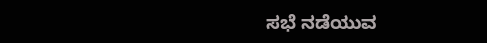ಸಭೆ ನಡೆಯುವ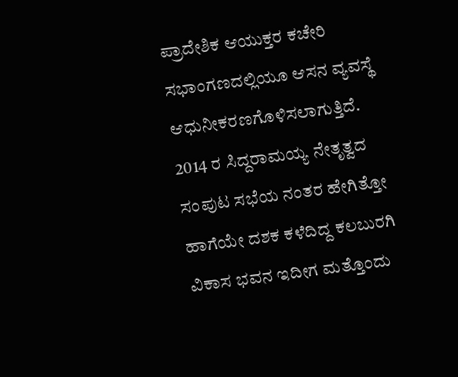ಪ್ರಾದೇಶಿಕ ಆಯುಕ್ತರ ಕಚೇರಿ ಸಭಾಂಗಣದಲ್ಲಿಯೂ ಆಸನ ವ್ಯವಸ್ಥೆ ಆಧುನೀಕರಣಗೊಳಿಸಲಾಗುತ್ತಿದೆ. 2014 ರ ಸಿದ್ದರಾಮಯ್ಯ ನೇತೃತ್ವದ ಸಂಪುಟ ಸಭೆಯ ನಂತರ ಹೇಗಿತ್ತೋ ಹಾಗೆಯೇ ದಶಕ ಕಳೆದಿದ್ದ ಕಲಬುರಗಿ ವಿಕಾಸ ಭವನ ಇದೀಗ ಮತ್ತೊಂದು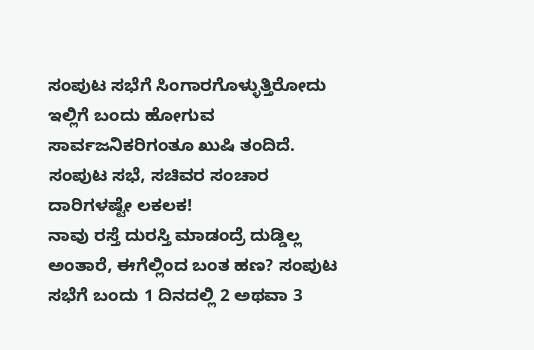ಸಂಪುಟ ಸಭೆಗೆ ಸಿಂಗಾರಗೊಳ್ಳುತ್ತಿರೋದು ಇಲ್ಲಿಗೆ ಬಂದು ಹೋಗುವ ಸಾರ್ವಜನಿಕರಿಗಂತೂ ಖುಷಿ ತಂದಿದೆ.
ಸಂಪುಟ ಸಭೆ, ಸಚಿವರ ಸಂಚಾರ ದಾರಿಗಳಷ್ಟೇ ಲಕಲಕ!
ನಾವು ರಸ್ತೆ ದುರಸ್ತಿ ಮಾಡಂದ್ರೆ ದುಡ್ಡಿಲ್ಲ ಅಂತಾರೆ, ಈಗೆಲ್ಲಿಂದ ಬಂತ ಹಣ? ಸಂಪುಟ ಸಭೆಗೆ ಬಂದು 1 ದಿನದಲ್ಲಿ 2 ಅಥವಾ 3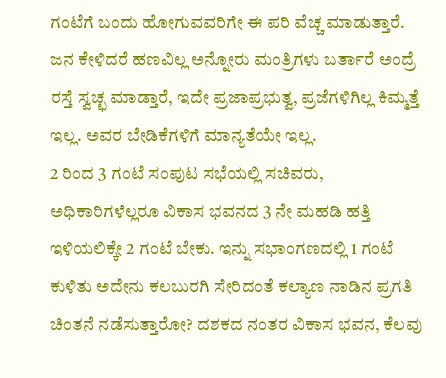ಗಂಟೆಗೆ ಬಂದು ಹೋಗುವವರಿಗೇ ಈ ಪರಿ ವೆಚ್ಚ ಮಾಡುತ್ತಾರೆ. ಜನ ಕೇಳಿದರೆ ಹಣವಿಲ್ಲ ಅನ್ನೋರು ಮಂತ್ರಿಗಳು ಬರ್ತಾರೆ ಅಂದ್ರೆ ರಸ್ತೆ ಸ್ವಚ್ಛ ಮಾಡ್ತಾರೆ, ಇದೇ ಪ್ರಜಾಪ್ರಭುತ್ವ, ಪ್ರಜೆಗಳಿಗಿಲ್ಲ ಕಿಮ್ಮತ್ತೆ ಇಲ್ಲ. ಅವರ ಬೇಡಿಕೆಗಳಿಗೆ ಮಾನ್ಯತೆಯೇ ಇಲ್ಲ.
2 ರಿಂದ 3 ಗಂಟೆ ಸಂಪುಟ ಸಭೆಯಲ್ಲಿ ಸಚಿವರು, ಅಧಿಕಾರಿಗಳೆಲ್ಲರೂ ವಿಕಾಸ ಭವನದ 3 ನೇ ಮಹಡಿ ಹತ್ತಿ ಇಳಿಯಲಿಕ್ಕೇ 2 ಗಂಟೆ ಬೇಕು. ಇನ್ನು ಸಭಾಂಗಣದಲ್ಲಿ 1 ಗಂಟೆ ಕುಳಿತು ಅದೇನು ಕಲಬುರಗಿ ಸೇರಿದಂತೆ ಕಲ್ಯಾಣ ನಾಡಿನ ಪ್ರಗತಿ ಚಿಂತನೆ ನಡೆಸುತ್ತಾರೋ? ದಶಕದ ನಂತರ ವಿಕಾಸ ಭವನ, ಕೆಲವು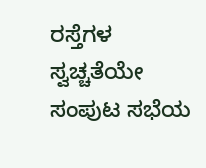ರಸ್ತೆಗಳ ಸ್ವಚ್ಚತೆಯೇ ಸಂಪುಟ ಸಭೆಯ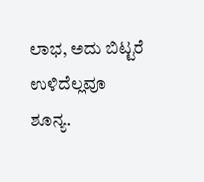ಲಾಭ, ಅದು ಬಿಟ್ಟರೆ ಉಳಿದೆಲ್ಲವೂ ಶೂನ್ಯ.